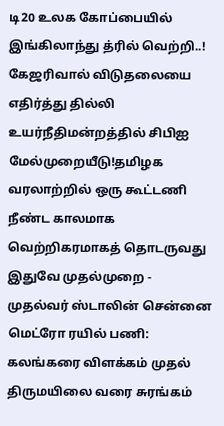டி20 உலக கோப்பையில் இங்கிலாந்து த்ரில் வெற்றி..! கேஜரிவால் விடுதலையை எதிர்த்து தில்லி உயர்நீதிமன்றத்தில் சிபிஐ மேல்முறையீடு!தமிழக வரலாற்றில் ஒரு கூட்டணி நீண்ட காலமாக வெற்றிகரமாகத் தொடருவது இதுவே முதல்முறை - முதல்வர் ஸ்டாலின் சென்னை மெட்ரோ ரயில் பணி: கலங்கரை விளக்கம் முதல் திருமயிலை வரை சுரங்கம்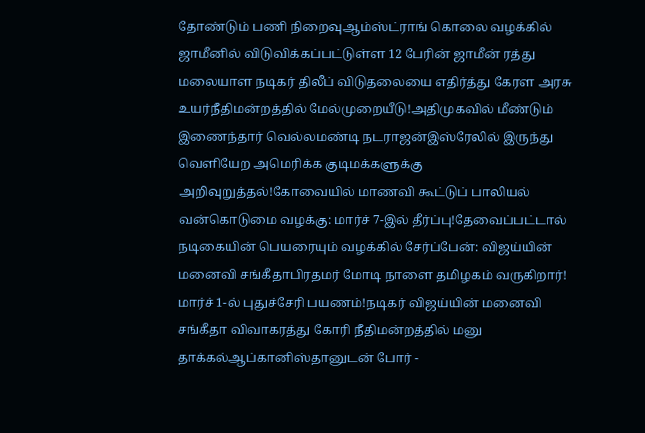தோண்டும் பணி நிறைவுஆம்ஸ்ட்ராங் கொலை வழக்கில் ஜாமீனில் விடுவிக்கப்பட்டுள்ள 12 பேரின் ஜாமீன் ரத்து மலையாள நடிகர் திலீப் விடுதலையை எதிர்த்து கேரள அரசு உயர்நீதிமன்றத்தில் மேல்முறையீடு!அதிமுகவில் மீண்டும் இணைந்தார் வெல்லமண்டி நடராஜன்இஸ்ரேலில் இருந்து வெளியேற அமெரிக்க குடிமக்களுக்கு அறிவுறுத்தல்!கோவையில் மாணவி கூட்டுப் பாலியல் வன்கொடுமை வழக்கு: மார்ச் 7-இல் தீர்ப்பு!தேவைப்பட்டால் நடிகையின் பெயரையும் வழக்கில் சேர்ப்பேன்: விஜய்யின் மனைவி சங்கீதாபிரதமர் மோடி நாளை தமிழகம் வருகிறார்! மார்ச் 1-ல் புதுச்சேரி பயணம்!நடிகர் விஜய்யின் மனைவி சங்கீதா விவாகரத்து கோரி நீதிமன்றத்தில் மனு தாக்கல்ஆப்கானிஸ்தானுடன் போர் -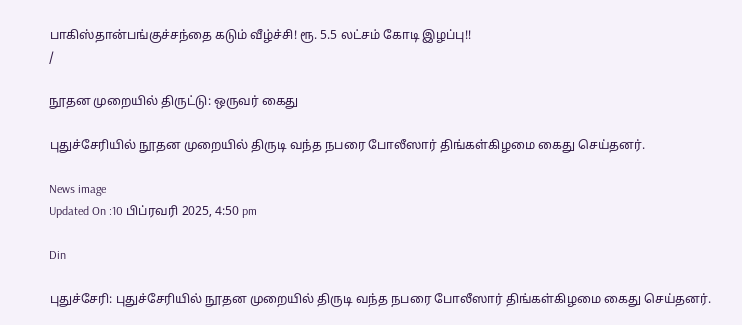பாகிஸ்தான்பங்குச்சந்தை கடும் வீழ்ச்சி! ரூ. 5.5 லட்சம் கோடி இழப்பு!!
/

நூதன முறையில் திருட்டு: ஒருவர் கைது

புதுச்சேரியில் நூதன முறையில் திருடி வந்த நபரை போலீஸார் திங்கள்கிழமை கைது செய்தனர்.

News image
Updated On :10 பிப்ரவரி 2025, 4:50 pm

Din

புதுச்சேரி: புதுச்சேரியில் நூதன முறையில் திருடி வந்த நபரை போலீஸார் திங்கள்கிழமை கைது செய்தனர்.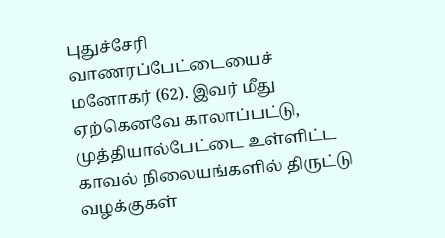புதுச்சேரி வாணரப்பேட்டையைச் மனோகர் (62). இவர் மீது ஏற்கெனவே காலாப்பட்டு, முத்தியால்பேட்டை உள்ளிட்ட காவல் நிலையங்களில் திருட்டு வழக்குகள்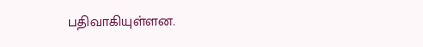பதிவாகியுள்ளன.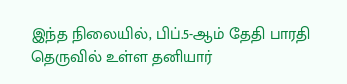இந்த நிலையில், பிப்.5-ஆம் தேதி பாரதி தெருவில் உள்ள தனியார்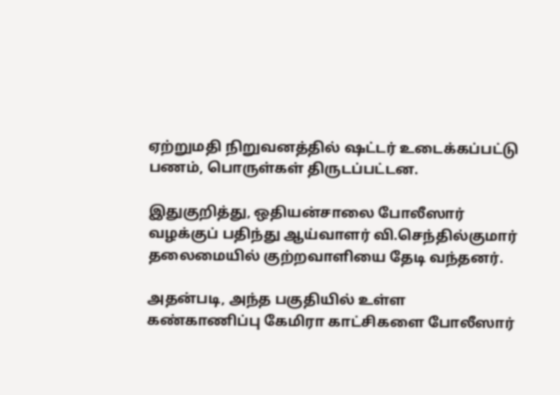ஏற்றுமதி நிறுவனத்தில் ஷட்டர் உடைக்கப்பட்டு பணம், பொருள்கள் திருடப்பட்டன.

இதுகுறித்து, ஒதியன்சாலை போலீஸார் வழக்குப் பதிந்து ஆய்வாளர் வி.செந்தில்குமார் தலைமையில் குற்றவாளியை தேடி வந்தனர்.

அதன்படி, அந்த பகுதியில் உள்ள கண்காணிப்பு கேமிரா காட்சிகளை போலீஸார்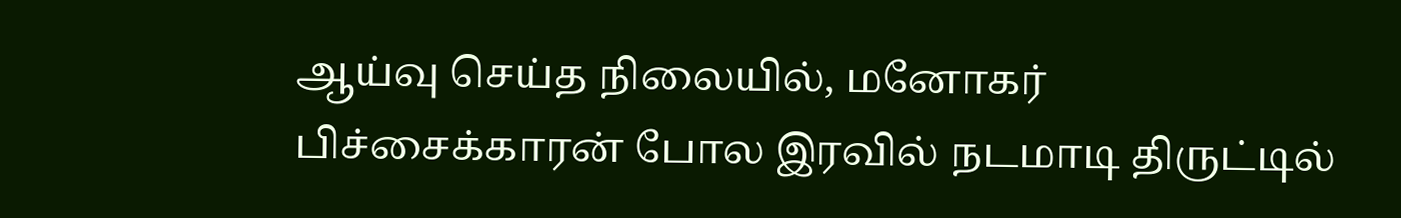ஆய்வு செய்த நிலையில், மனோகர் பிச்சைக்காரன் போல இரவில் நடமாடி திருட்டில்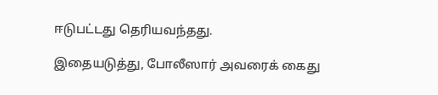ஈடுபட்டது தெரியவந்தது.

இதையடுத்து, போலீஸார் அவரைக் கைது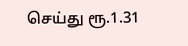செய்து ரூ.1.31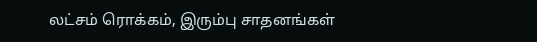லட்சம் ரொக்கம், இரும்பு சாதனங்கள்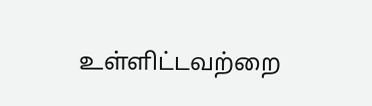உள்ளிட்டவற்றை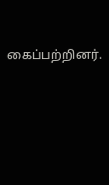கைப்பற்றினர்.